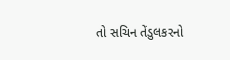તો સચિન તેંડુલકરનો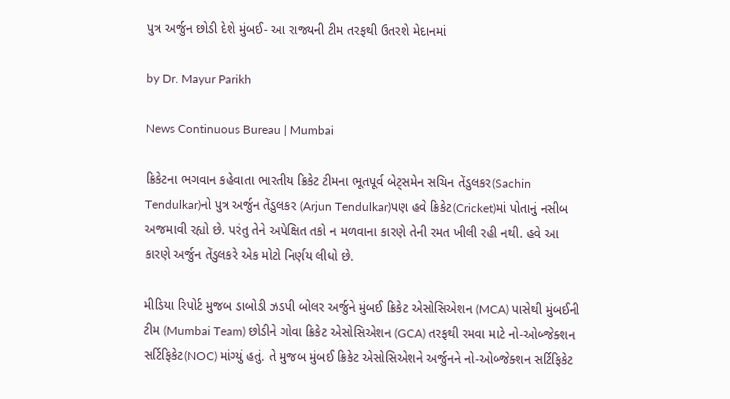પુત્ર અર્જુન છોડી દેશે મુંબઈ- આ રાજ્યની ટીમ તરફથી ઉતરશે મેદાનમાં

by Dr. Mayur Parikh

News Continuous Bureau | Mumbai

ક્રિકેટના ભગવાન કહેવાતા ભારતીય ક્રિકેટ ટીમના ભૂતપૂર્વ બેટ્સમેન સચિન તેંડુલકર(Sachin Tendulkar)નો પુત્ર અર્જુન તેંડુલકર (Arjun Tendulkar)પણ હવે ક્રિકેટ(Cricket)માં પોતાનું નસીબ અજમાવી રહ્યો છે. પરંતુ તેને અપેક્ષિત તકો ન મળવાના કારણે તેની રમત ખીલી રહી નથી. હવે આ કારણે અર્જુન તેંડુલકરે એક મોટો નિર્ણય લીધો છે.

મીડિયા રિપોર્ટ મુજબ ડાબોડી ઝડપી બોલર અર્જુને મુંબઈ ક્રિકેટ એસોસિએશન (MCA) પાસેથી મુંબઈની ટીમ (Mumbai Team) છોડીને ગોવા ક્રિકેટ એસોસિએશન (GCA) તરફથી રમવા માટે નો-ઓબ્જેક્શન સર્ટિફિકેટ(NOC) માંગ્યું હતું. તે મુજબ મુંબઈ ક્રિકેટ એસોસિએશને અર્જુનને નો-ઓબ્જેક્શન સર્ટિફિકેટ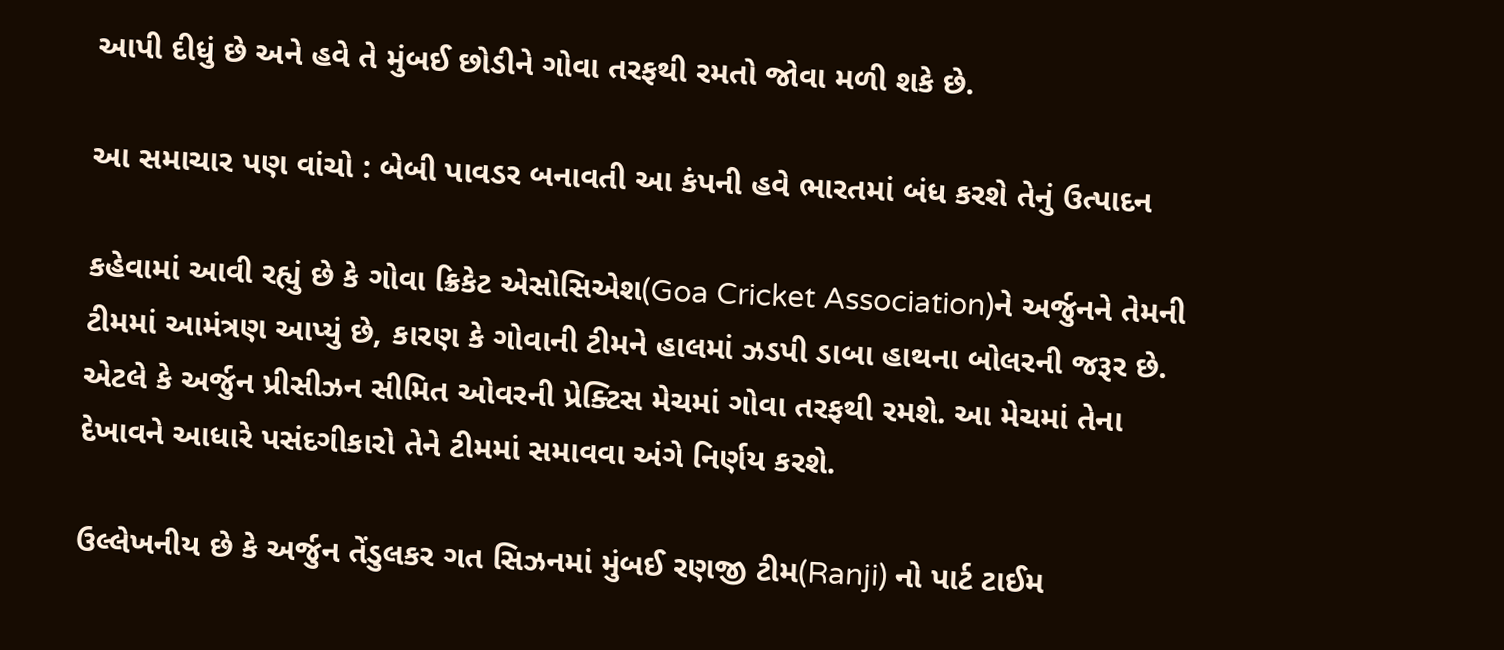આપી દીધું છે અને હવે તે મુંબઈ છોડીને ગોવા તરફથી રમતો જોવા મળી શકે છે.

આ સમાચાર પણ વાંચો : બેબી પાવડર બનાવતી આ કંપની હવે ભારતમાં બંધ કરશે તેનું ઉત્પાદન

કહેવામાં આવી રહ્યું છે કે ગોવા ક્રિકેટ એસોસિએશ(Goa Cricket Association)ને અર્જુનને તેમની ટીમમાં આમંત્રણ આપ્યું છે, કારણ કે ગોવાની ટીમને હાલમાં ઝડપી ડાબા હાથના બોલરની જરૂર છે. એટલે કે અર્જુન પ્રીસીઝન સીમિત ઓવરની પ્રેક્ટિસ મેચમાં ગોવા તરફથી રમશે. આ મેચમાં તેના દેખાવને આધારે પસંદગીકારો તેને ટીમમાં સમાવવા અંગે નિર્ણય કરશે.

ઉલ્લેખનીય છે કે અર્જુન તેંડુલકર ગત સિઝનમાં મુંબઈ રણજી ટીમ(Ranji) નો પાર્ટ ટાઈમ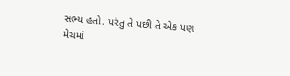સભ્ય હતો. પરંતુ તે પછી તે એક પણ મેચમાં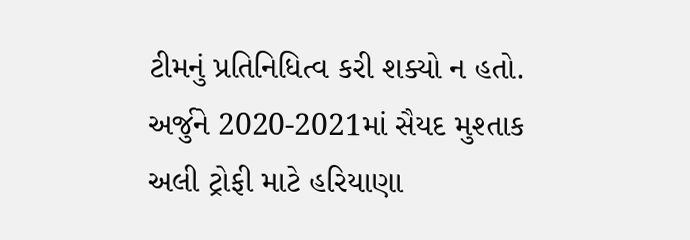ટીમનું પ્રતિનિધિત્વ કરી શક્યો ન હતો. અર્જુને 2020-2021માં સૈયદ મુશ્તાક અલી ટ્રોફી માટે હરિયાણા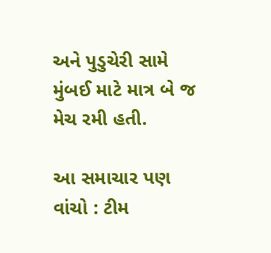અને પુડુચેરી સામે મુંબઈ માટે માત્ર બે જ મેચ રમી હતી.

આ સમાચાર પણ વાંચો : ટીમ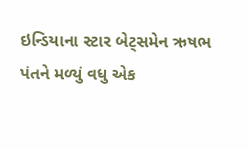ઇન્ડિયાના સ્ટાર બેટ્સમેન ઋષભ પંતને મળ્યું વધુ એક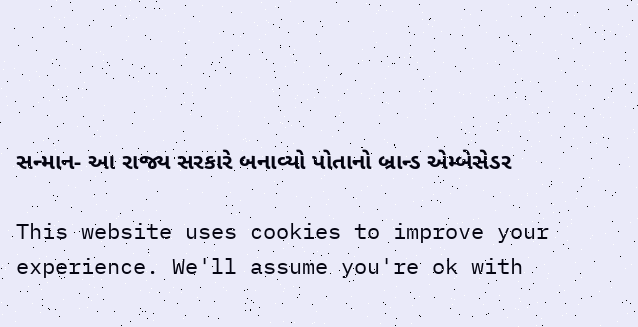સન્માન- આ રાજ્ય સરકારે બનાવ્યો પોતાનો બ્રાન્ડ એમ્બેસેડર

This website uses cookies to improve your experience. We'll assume you're ok with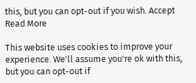this, but you can opt-out if you wish. Accept Read More

This website uses cookies to improve your experience. We'll assume you're ok with this, but you can opt-out if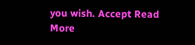you wish. Accept Read More